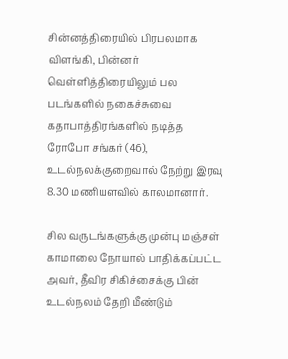சின்னத்திரையில் பிரபலமாக விளங்கி, பின்னர் வெள்ளித்திரையிலும் பல படங்களில் நகைச்சுவை கதாபாத்திரங்களில் நடித்த ரோபோ சங்கர் (46), உடல்நலக்குறைவால் நேற்று இரவு 8.30 மணியளவில் காலமானார்.

சில வருடங்களுக்கு முன்பு மஞ்சள் காமாலை நோயால் பாதிக்கப்பட்ட அவர், தீவிர சிகிச்சைக்கு பின் உடல்நலம் தேறி மீண்டும்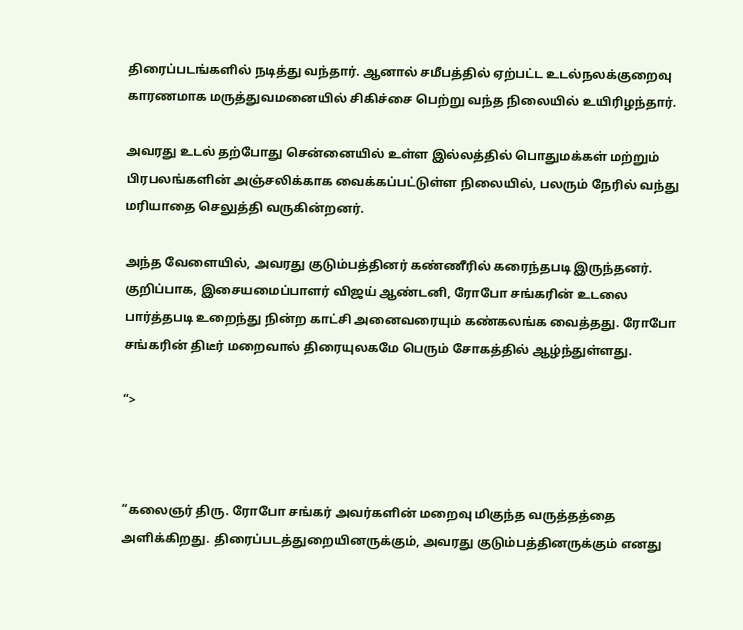திரைப்படங்களில் நடித்து வந்தார். ஆனால் சமீபத்தில் ஏற்பட்ட உடல்நலக்குறைவு காரணமாக மருத்துவமனையில் சிகிச்சை பெற்று வந்த நிலையில் உயிரிழந்தார்.

அவரது உடல் தற்போது சென்னையில் உள்ள இல்லத்தில் பொதுமக்கள் மற்றும் பிரபலங்களின் அஞ்சலிக்காக வைக்கப்பட்டுள்ள நிலையில், பலரும் நேரில் வந்து மரியாதை செலுத்தி வருகின்றனர்.

அந்த வேளையில், அவரது குடும்பத்தினர் கண்ணீரில் கரைந்தபடி இருந்தனர். குறிப்பாக, இசையமைப்பாளர் விஜய் ஆண்டனி, ரோபோ சங்கரின் உடலை பார்த்தபடி உறைந்து நின்ற காட்சி அனைவரையும் கண்கலங்க வைத்தது. ரோபோ சங்கரின் திடீர் மறைவால் திரையுலகமே பெரும் சோகத்தில் ஆழ்ந்துள்ளது.

“>



“கலைஞர் திரு. ரோபோ சங்கர் அவர்களின் மறைவு மிகுந்த வருத்தத்தை அளிக்கிறது. திரைப்படத்துறையினருக்கும், அவரது குடும்பத்தினருக்கும் எனது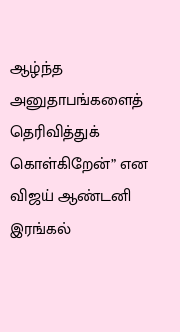ஆழ்ந்த அனுதாபங்களைத் தெரிவித்துக் கொள்கிறேன்” என விஜய் ஆண்டனி இரங்கல்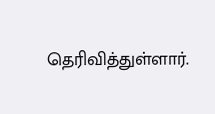தெரிவித்துள்ளார்.